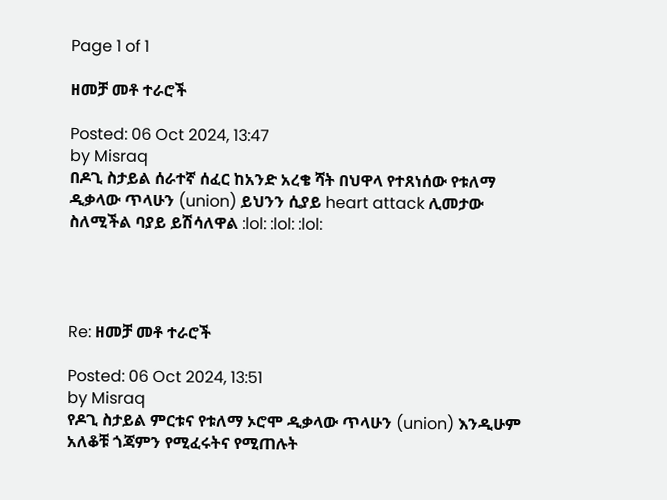Page 1 of 1

ዘመቻ መቶ ተራሮች

Posted: 06 Oct 2024, 13:47
by Misraq
በዶጊ ስታይል ሰራተኛ ሰፈር ከአንድ አረቄ ሻት በህዋላ የተጸነሰው የቱለማ ዲቃላው ጥላሁን (union) ይህንን ሲያይ heart attack ሊመታው ስለሚችል ባያይ ይሽሳለዋል :lol: :lol: :lol:




Re: ዘመቻ መቶ ተራሮች

Posted: 06 Oct 2024, 13:51
by Misraq
የዶጊ ስታይል ምርቱና የቱለማ ኦሮሞ ዲቃላው ጥላሁን (union) እንዲሁም አለቆቹ ጎጃምን የሚፈሩትና የሚጠሉት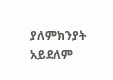ያለምክንያት አይደለም